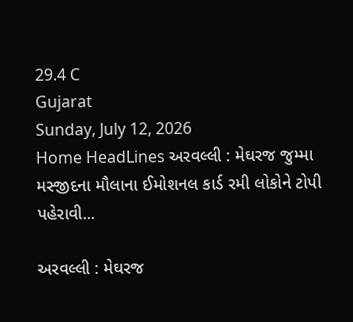29.4 C
Gujarat
Sunday, July 12, 2026
Home HeadLines અરવલ્લી : મેઘરજ જુમ્મા મસ્જીદના મૌલાના ઈમોશનલ કાર્ડ રમી લોકોને ટોપી પહેરાવી...

અરવલ્લી : મેઘરજ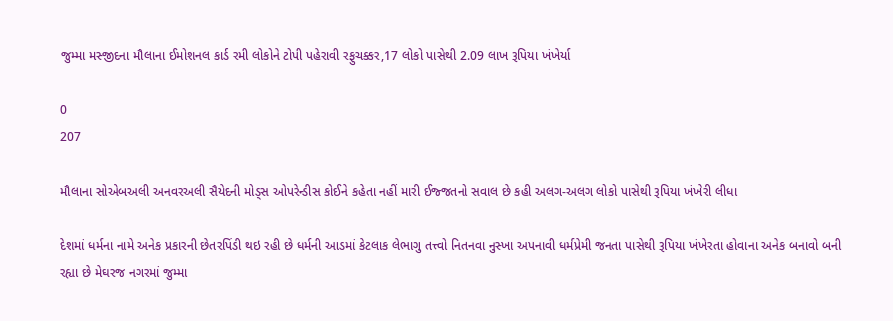જુમ્મા મસ્જીદના મૌલાના ઈમોશનલ કાર્ડ રમી લોકોને ટોપી પહેરાવી રફુચક્કર,17 લોકો પાસેથી 2.09 લાખ રૂપિયા ખંખેર્યા

0
207

મૌલાના સોએબઅલી અનવરઅલી સૈયેદની મોડ્સ ઓપરેન્ડીસ કોઈને કહેતા નહીં મારી ઈજ્જતનો સવાલ છે કહી અલગ-અલગ લોકો પાસેથી રૂપિયા ખંખેરી લીધા

દેશમાં ધર્મના નામે અનેક પ્રકારની છેતરપિંડી થઇ રહી છે ધર્મની આડમાં કેટલાક લેભાગુ તત્ત્વો નિતનવા નુસ્ખા અપનાવી ધર્મપ્રેમી જનતા પાસેથી રૂપિયા ખંખેરતા હોવાના અનેક બનાવો બની રહ્યા છે મેઘરજ નગરમાં જુમ્મા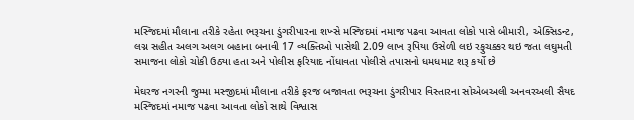મસ્જિદમાં મૌલાના તરીકે રહેતા ભરૂચના ડુંગરીપારના શખ્સે મસ્જિદમાં નમાજ પઢવા આવતા લોકો પાસે બીમારી, એક્સિડન્ટ, લગ્ન સહીત અલગ અલગ બહાના બનાવી 17 વ્યક્તિઓ પાસેથી 2.09 લાખ રૂપિયા ઉસેળી લઇ રફુચક્કર થઇ જતા લઘુમતી સમાજના લોકો ચોકી ઉઠ્યા હતા અને પોલીસ ફરિયાદ નોંધાવતા પોલીસે તપાસનો ધમધમાટ શરૂ કર્યો છે

મેઘરજ નગરની જુમ્મા મસ્જીદમાં મૌલાના તરીકે ફરજ બજાવતા ભરૂચના ડુંગરીપાર વિસ્તારના સોએબઅલી અનવરઅલી સૈયદ મસ્જિદમાં નમાજ પઢવા આવતા લોકો સાથે વિશ્વાસ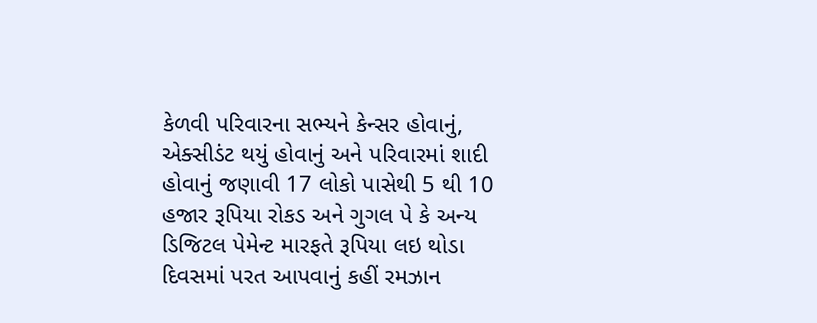કેળવી પરિવારના સભ્યને કેન્સર હોવાનું, એક્સીડંટ થયું હોવાનું અને પરિવારમાં શાદી હોવાનું જણાવી 17 લોકો પાસેથી 5 થી 10 હજાર રૂપિયા રોકડ અને ગુગલ પે કે અન્ય ડિજિટલ પેમેન્ટ મારફતે રૂપિયા લઇ થોડા દિવસમાં પરત આપવાનું કહીં રમઝાન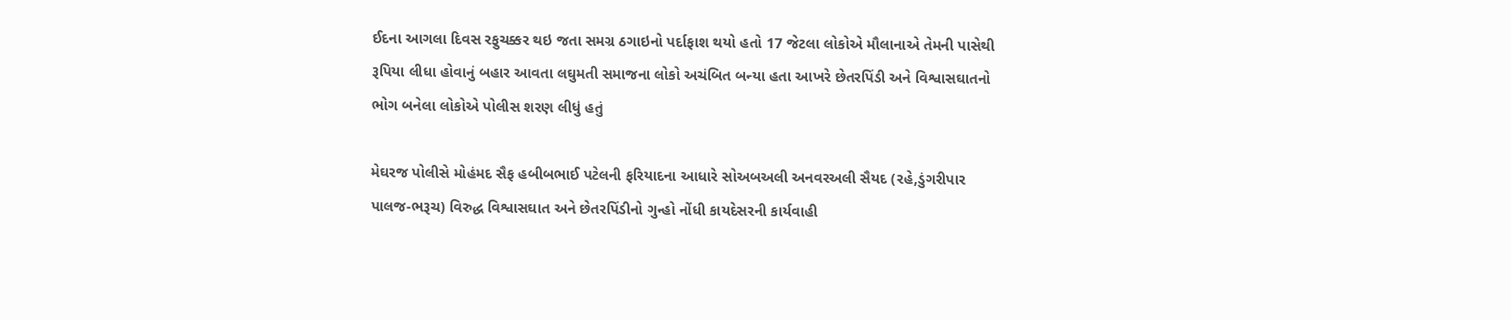ઈદના આગલા દિવસ રફુચક્કર થઇ જતા સમગ્ર ઠગાઇનો પર્દાફાશ થયો હતો 17 જેટલા લોકોએ મૌલાનાએ તેમની પાસેથી રૂપિયા લીધા હોવાનું બહાર આવતા લઘુમતી સમાજના લોકો અચંબિત બન્યા હતા આખરે છેતરપિંડી અને વિશ્વાસઘાતનો ભોગ બનેલા લોકોએ પોલીસ શરણ લીધું હતું

મેઘરજ પોલીસે મોહંમદ સૈફ હબીબભાઈ પટેલની ફરિયાદના આધારે સોઅબઅલી અનવરઅલી સૈયદ (રહે,ડુંગરીપાર પાલજ-ભરૂચ) વિરુદ્ધ વિશ્વાસઘાત અને છેતરપિંડીનો ગુન્હો નોંધી કાયદેસરની કાર્યવાહી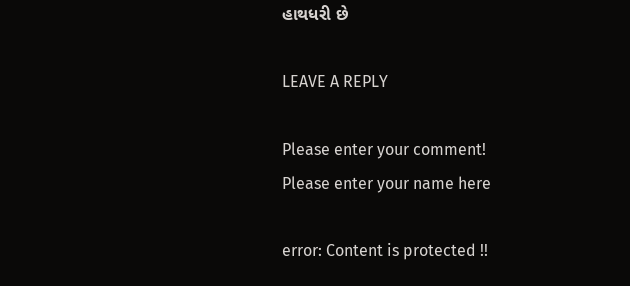હાથધરી છે

LEAVE A REPLY

Please enter your comment!
Please enter your name here

error: Content is protected !!